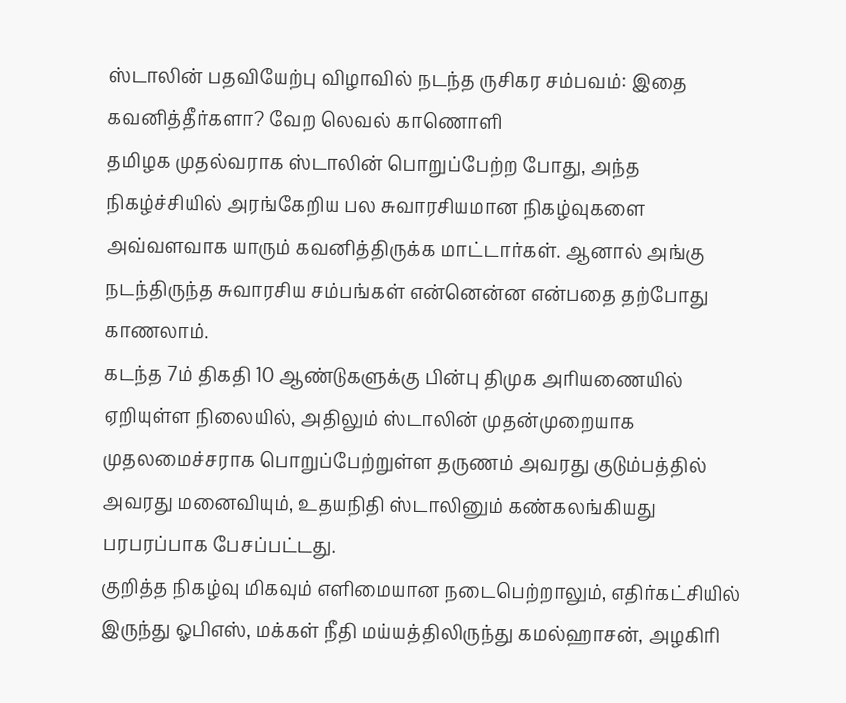ஸ்டாலின் பதவியேற்பு விழாவில் நடந்த ருசிகர சம்பவம்: இதை கவனித்தீர்களா? வேற லெவல் காணொளி
தமிழக முதல்வராக ஸ்டாலின் பொறுப்பேற்ற போது, அந்த நிகழ்ச்சியில் அரங்கேறிய பல சுவாரசியமான நிகழ்வுகளை அவ்வளவாக யாரும் கவனித்திருக்க மாட்டார்கள். ஆனால் அங்கு நடந்திருந்த சுவாரசிய சம்பங்கள் என்னென்ன என்பதை தற்போது காணலாம்.
கடந்த 7ம் திகதி 10 ஆண்டுகளுக்கு பின்பு திமுக அரியணையில் ஏறியுள்ள நிலையில், அதிலும் ஸ்டாலின் முதன்முறையாக முதலமைச்சராக பொறுப்பேற்றுள்ள தருணம் அவரது குடும்பத்தில் அவரது மனைவியும், உதயநிதி ஸ்டாலினும் கண்கலங்கியது பரபரப்பாக பேசப்பட்டது.
குறித்த நிகழ்வு மிகவும் எளிமையான நடைபெற்றாலும், எதிர்கட்சியில் இருந்து ஓபிஎஸ், மக்கள் நீதி மய்யத்திலிருந்து கமல்ஹாசன், அழகிரி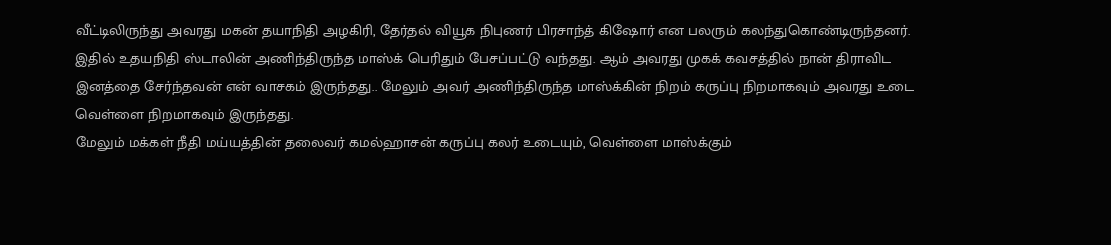வீட்டிலிருந்து அவரது மகன் தயாநிதி அழகிரி, தேர்தல் வியூக நிபுணர் பிரசாந்த் கிஷோர் என பலரும் கலந்துகொண்டிருந்தனர்.
இதில் உதயநிதி ஸ்டாலின் அணிந்திருந்த மாஸ்க் பெரிதும் பேசப்பட்டு வந்தது. ஆம் அவரது முகக் கவசத்தில் நான் திராவிட இனத்தை சேர்ந்தவன் என் வாசகம் இருந்தது.. மேலும் அவர் அணிந்திருந்த மாஸ்க்கின் நிறம் கருப்பு நிறமாகவும் அவரது உடை வெள்ளை நிறமாகவும் இருந்தது.
மேலும் மக்கள் நீதி மய்யத்தின் தலைவர் கமல்ஹாசன் கருப்பு கலர் உடையும், வெள்ளை மாஸ்க்கும்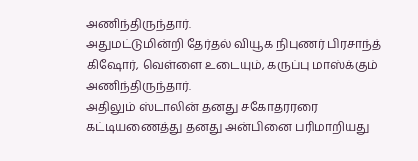அணிந்திருந்தார்.
அதுமட்டுமின்றி தேர்தல் வியூக நிபுணர் பிரசாந்த் கிஷோர், வெள்ளை உடையும், கருப்பு மாஸ்க்கும் அணிந்திருந்தார்.
அதிலும் ஸ்டாலின் தனது சகோதரரரை கட்டியணைத்து தனது அன்பினை பரிமாறியது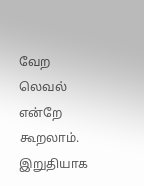வேற லெவல் என்றே கூறலாம்.
இறுதியாக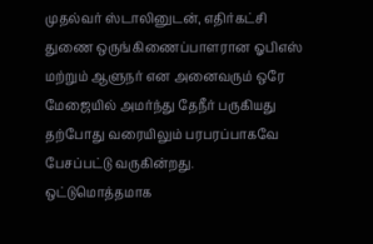முதல்வர் ஸ்டாலினுடன், எதிர்கட்சி துணை ஒருங்கிணைப்பாளரான ஓபிஎஸ் மற்றும் ஆளுநர் என அனைவரும் ஒரே மேஜையில் அமர்ந்து தேநீர் பருகியது தற்போது வரையிலும் பரபரப்பாகவே பேசப்பட்டு வருகின்றது.
ஒட்டுமொத்தமாக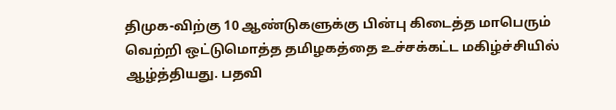திமுக-விற்கு 10 ஆண்டுகளுக்கு பின்பு கிடைத்த மாபெரும் வெற்றி ஒட்டுமொத்த தமிழகத்தை உச்சக்கட்ட மகிழ்ச்சியில் ஆழ்த்தியது. பதவி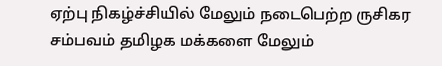ஏற்பு நிகழ்ச்சியில் மேலும் நடைபெற்ற ருசிகர சம்பவம் தமிழக மக்களை மேலும்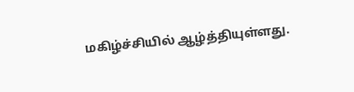மகிழ்ச்சியில் ஆழ்த்தியுள்ளது.